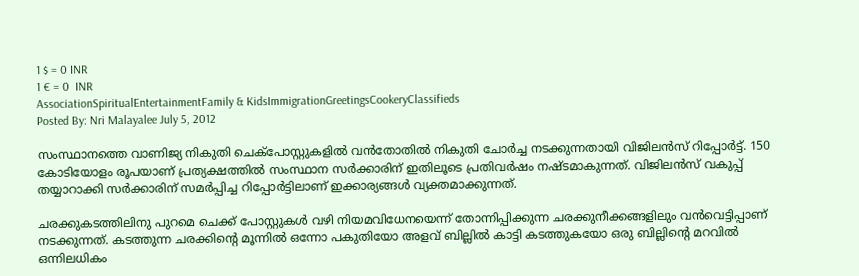1 $ = 0 INR
1 € = 0  INR
AssociationSpiritualEntertainmentFamily & KidsImmigrationGreetingsCookeryClassifieds
Posted By: Nri Malayalee July 5, 2012

സംസ്ഥാനത്തെ വാണിജ്യ നികുതി ചെക്‌പോസ്റ്റുകളില്‍ വന്‍തോതില്‍ നികുതി ചോര്‍ച്ച നടക്കുന്നതായി വിജിലന്‍സ് റിപ്പോര്‍ട്ട്. 150 കോടിയോളം രൂപയാണ് പ്രത്യക്ഷത്തില്‍ സംസ്ഥാന സര്‍ക്കാരിന് ഇതിലൂടെ പ്രതിവര്‍ഷം നഷ്ടമാകുന്നത്. വിജിലന്‍സ് വകുപ്പ് തയ്യാറാക്കി സര്‍ക്കാരിന് സമര്‍പ്പിച്ച റിപ്പോര്‍ട്ടിലാണ് ഇക്കാര്യങ്ങള്‍ വ്യക്തമാക്കുന്നത്.

ചരക്കുകടത്തിലിനു പുറമെ ചെക്ക് പോസ്റ്റുകള്‍ വഴി നിയമവിധേനയെന്ന് തോന്നിപ്പിക്കുന്ന ചരക്കുനീക്കങ്ങളിലും വന്‍വെട്ടിപ്പാണ് നടക്കുന്നത്. കടത്തുന്ന ചരക്കിന്റെ മൂന്നില്‍ ഒന്നോ പകുതിയോ അളവ് ബില്ലില്‍ കാട്ടി കടത്തുകയോ ഒരു ബില്ലിന്റെ മറവില്‍ ഒന്നിലധികം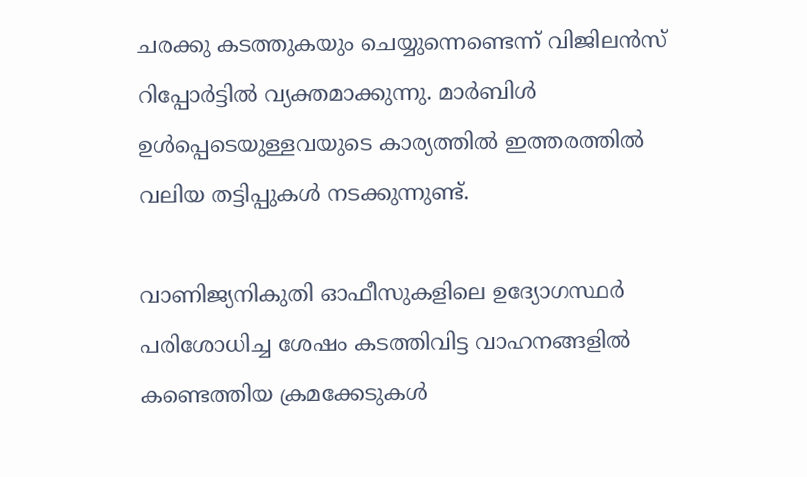ചരക്കു കടത്തുകയും ചെയ്യുന്നെണ്ടെന്ന് വിജിലന്‍സ് റിപ്പോര്‍ട്ടില്‍ വ്യക്തമാക്കുന്നു. മാര്‍ബിള്‍ ഉള്‍പ്പെടെയുള്ളവയുടെ കാര്യത്തില്‍ ഇത്തരത്തില്‍ വലിയ തട്ടിപ്പുകള്‍ നടക്കുന്നുണ്ട്.

വാണിജ്യനികുതി ഓഫീസുകളിലെ ഉദ്യോഗസ്ഥര്‍ പരിശോധിച്ച ശേഷം കടത്തിവിട്ട വാഹനങ്ങളില്‍ കണ്ടെത്തിയ ക്രമക്കേടുകള്‍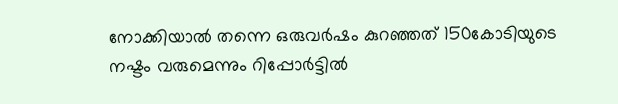നോക്കിയാല്‍ തന്നെ ഒരുവര്‍ഷം കുറഞ്ഞത് 150കോടിയുടെ നഷ്ടം വരുമെന്നും റിപ്പോര്‍ട്ടില്‍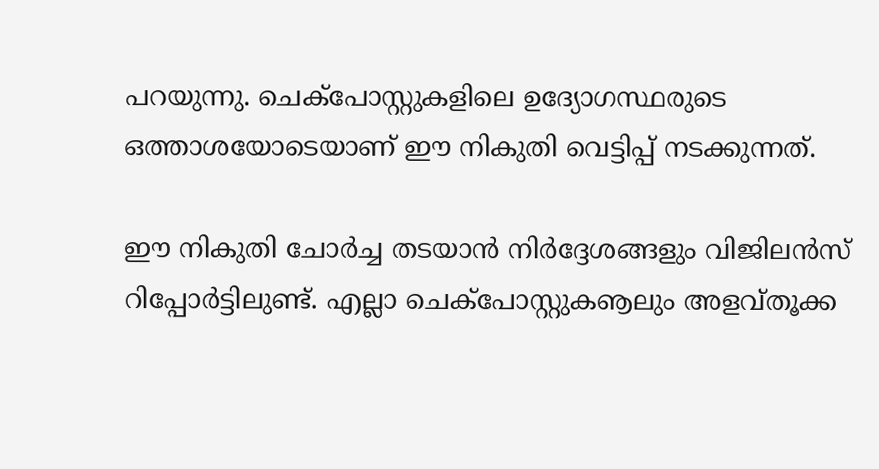പറയുന്നു. ചെക്‌പോസ്റ്റുകളിലെ ഉദ്യോഗസ്ഥരുടെ ഒത്താശയോടെയാണ് ഈ നികുതി വെട്ടിപ്പ് നടക്കുന്നത്.

ഈ നികുതി ചോര്‍ച്ച തടയാന്‍ നിര്‍ദ്ദേശങ്ങളും വിജിലന്‍സ് റിപ്പോര്‍ട്ടിലുണ്ട്. എല്ലാ ചെക്‌പോസ്റ്റുകൡലും അളവ്തൂക്ക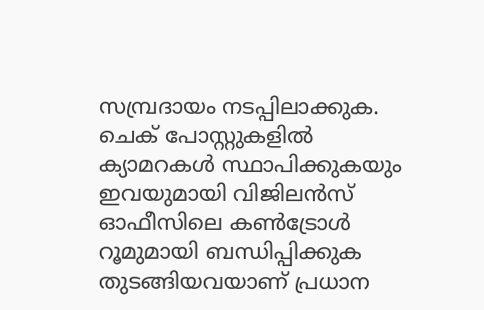സമ്പ്രദായം നടപ്പിലാക്കുക. ചെക് പോസ്റ്റുകളില്‍ ക്യാമറകള്‍ സ്ഥാപിക്കുകയും ഇവയുമായി വിജിലന്‍സ് ഓഫീസിലെ കണ്‍ട്രോള്‍ റൂമുമായി ബന്ധിപ്പിക്കുക തുടങ്ങിയവയാണ് പ്രധാന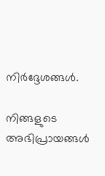നിര്‍ദ്ദേശങ്ങള്‍.

നിങ്ങളുടെ അഭിപ്രായങ്ങള്‍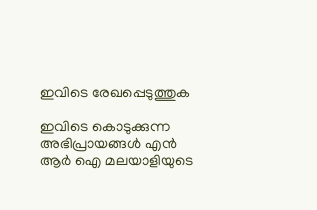ഇവിടെ രേഖപ്പെടുത്തുക

ഇവിടെ കൊടുക്കുന്ന അഭിപ്രായങ്ങള്‍ എന്‍ ആര്‍ ഐ മലയാളിയുടെ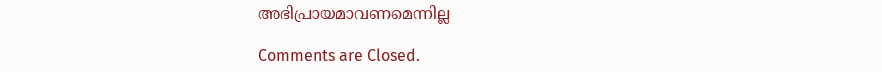അഭിപ്രായമാവണമെന്നില്ല

Comments are Closed.